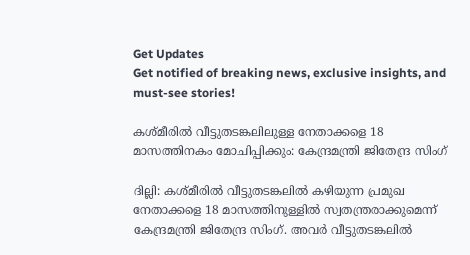Get Updates
Get notified of breaking news, exclusive insights, and must-see stories!

കശ്മീരിൽ വീട്ടുതടങ്കലിലുള്ള നേതാക്കളെ 18 മാസത്തിനകം മോചിപ്പിക്കും: കേന്ദ്രമന്ത്രി ജിതേന്ദ്ര സിംഗ്

ദില്ലി: കശ്മീരിൽ വീട്ടുതടങ്കലിൽ കഴിയുന്ന പ്രമുഖ നേതാക്കളെ 18 മാസത്തിനുള്ളിൽ സ്വതന്ത്രരാക്കുമെന്ന് കേന്ദ്രമന്ത്രി ജിതേന്ദ്ര സിംഗ്. അവർ വീട്ടുതടങ്കലിൽ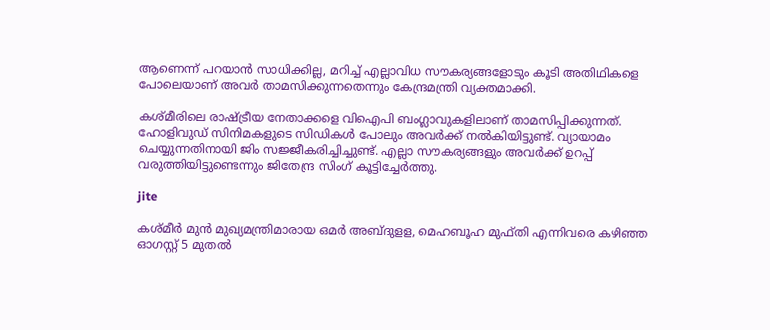ആണെന്ന് പറയാൻ സാധിക്കില്ല, മറിച്ച് എല്ലാവിധ സൗകര്യങ്ങളോടും കൂടി അതിഥികളെ പോലെയാണ് അവർ താമസിക്കുന്നതെന്നും കേന്ദ്രമന്ത്രി വ്യക്തമാക്കി.

കശ്മീരിലെ രാഷ്ട്രീയ നേതാക്കളെ വിഐപി ബംഗ്ലാവുകളിലാണ് താമസിപ്പിക്കുന്നത്. ഹോളിവുഡ് സിനിമകളുടെ സിഡികൾ പോലും അവർക്ക് നൽകിയിട്ടുണ്ട്. വ്യായാമം ചെയ്യുന്നതിനായി ജിം സജ്ജീകരിച്ചിച്ചുണ്ട്. എല്ലാ സൗകര്യങ്ങളും അവർക്ക് ഉറപ്പ് വരുത്തിയിട്ടുണ്ടെന്നും ജിതേന്ദ്ര സിംഗ് കൂട്ടിച്ചേർത്തു.

jite

കശ്മീർ മുൻ മുഖ്യമന്ത്രിമാരായ ഒമർ അബ്ദുളള, മെഹബൂഹ മുഫ്തി എന്നിവരെ കഴിഞ്ഞ ഓഗസ്റ്റ് 5 മുതൽ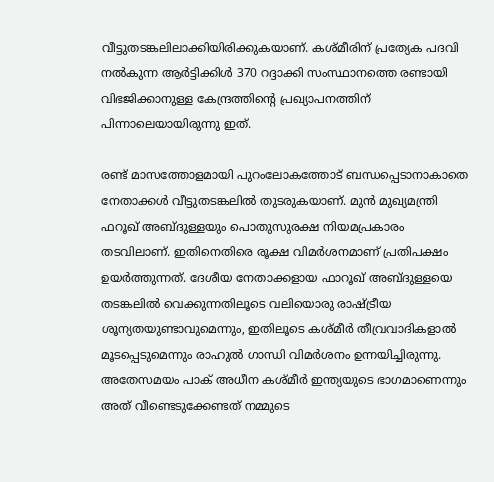വീട്ടുതടങ്കലിലാക്കിയിരിക്കുകയാണ്. കശ്മീരിന് പ്രത്യേക പദവി നൽകുന്ന ആർട്ടിക്കിൾ 370 റദ്ദാക്കി സംസ്ഥാനത്തെ രണ്ടായി വിഭജിക്കാനുള്ള കേന്ദ്രത്തിന്റെ പ്രഖ്യാപനത്തിന് പിന്നാലെയായിരുന്നു ഇത്.

രണ്ട് മാസത്തോളമായി പുറംലോകത്തോട് ബന്ധപ്പെടാനാകാതെ നേതാക്കൾ വീട്ടുതടങ്കലിൽ തുടരുകയാണ്. മുൻ മുഖ്യമന്ത്രി ഫറൂഖ് അബ്ദുള്ളയും പൊതുസുരക്ഷ നിയമപ്രകാരം തടവിലാണ്. ഇതിനെതിരെ രൂക്ഷ വിമർശനമാണ് പ്രതിപക്ഷം ഉയർത്തുന്നത്. ദേശീയ നേതാക്കളായ ഫാറൂഖ് അബ്ദുള്ളയെ തടങ്കലില്‍ വെക്കുന്നതിലൂടെ വലിയൊരു രാഷ്ട്രീയ ശൂന്യതയുണ്ടാവുമെന്നും, ഇതിലൂടെ കശ്മീര്‍ തീവ്രവാദികളാല്‍ മൂടപ്പെടുമെന്നും രാഹുല്‍ ഗാന്ധി വിമര്‍ശനം ഉന്നയിച്ചിരുന്നു. അതേസമയം പാക് അധീന കശ്മീർ ഇന്ത്യയുടെ ഭാഗമാണെന്നും അത് വീണ്ടെടുക്കേണ്ടത് നമ്മുടെ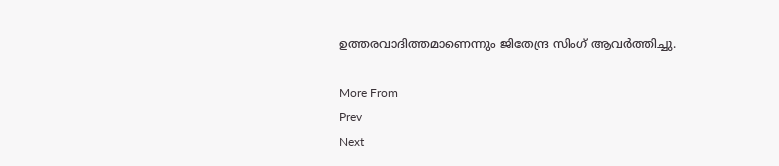ഉത്തരവാദിത്തമാണെന്നും ജിതേന്ദ്ര സിംഗ് ആവർത്തിച്ചു.

More From
Prev
Next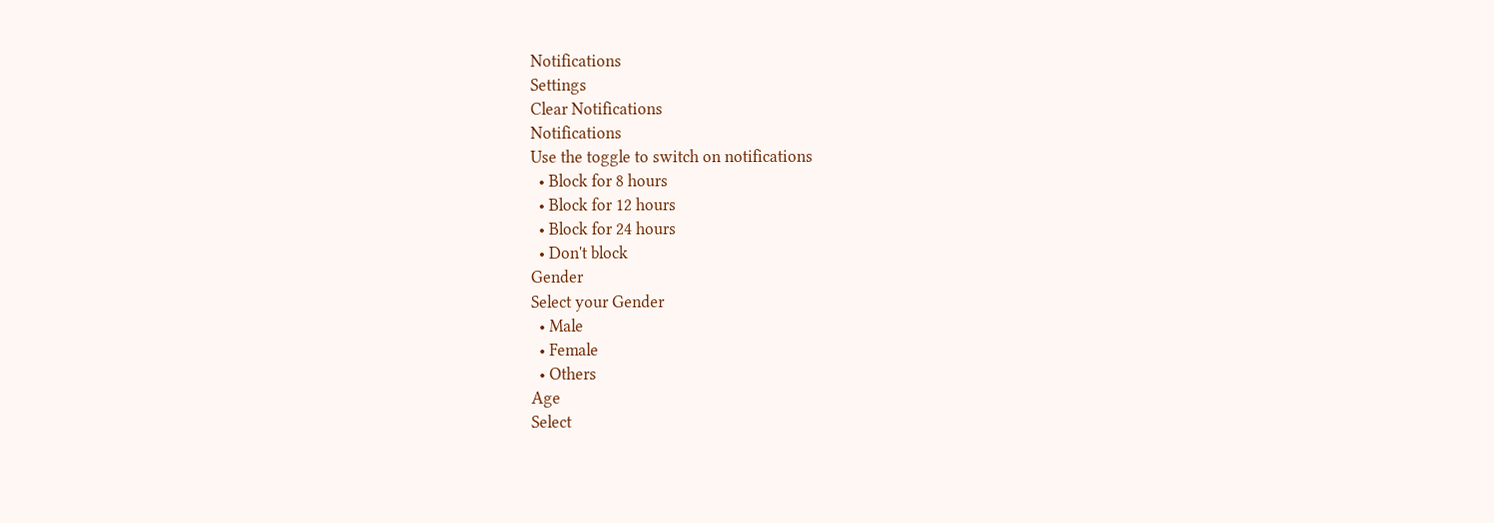Notifications
Settings
Clear Notifications
Notifications
Use the toggle to switch on notifications
  • Block for 8 hours
  • Block for 12 hours
  • Block for 24 hours
  • Don't block
Gender
Select your Gender
  • Male
  • Female
  • Others
Age
Select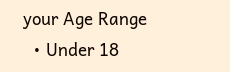your Age Range
  • Under 18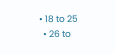• 18 to 25
  • 26 to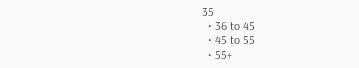35
  • 36 to 45
  • 45 to 55
  • 55+